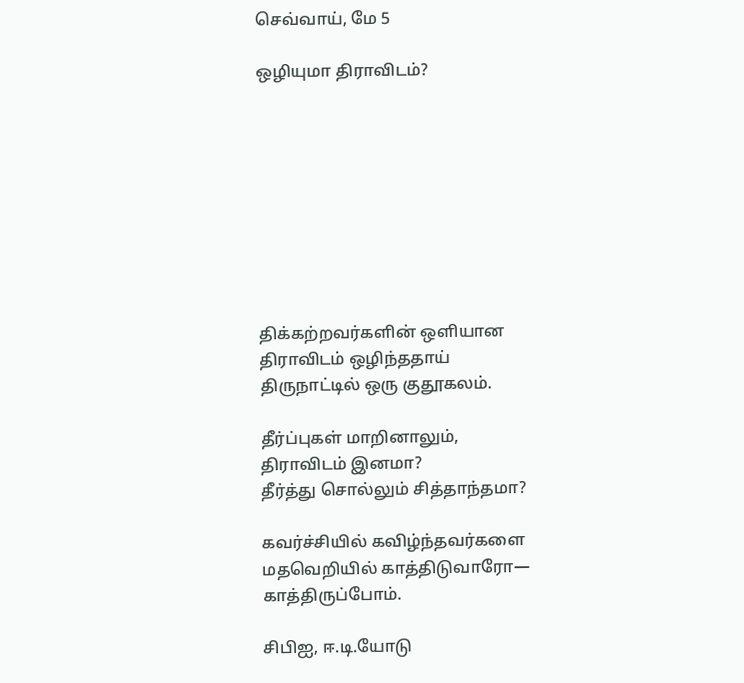செவ்வாய், மே 5

ஒழியுமா திராவிடம்?









திக்கற்றவர்களின் ஒளியான
திராவிடம் ஒழிந்ததாய்
திருநாட்டில் ஒரு குதூகலம்.

தீர்ப்புகள் மாறினாலும்,
திராவிடம் இனமா?
தீர்த்து சொல்லும் சித்தாந்தமா?

கவர்ச்சியில் கவிழ்ந்தவர்களை
மதவெறியில் காத்திடுவாரோ—
காத்திருப்போம்.

சிபிஐ, ஈ.டி.யோடு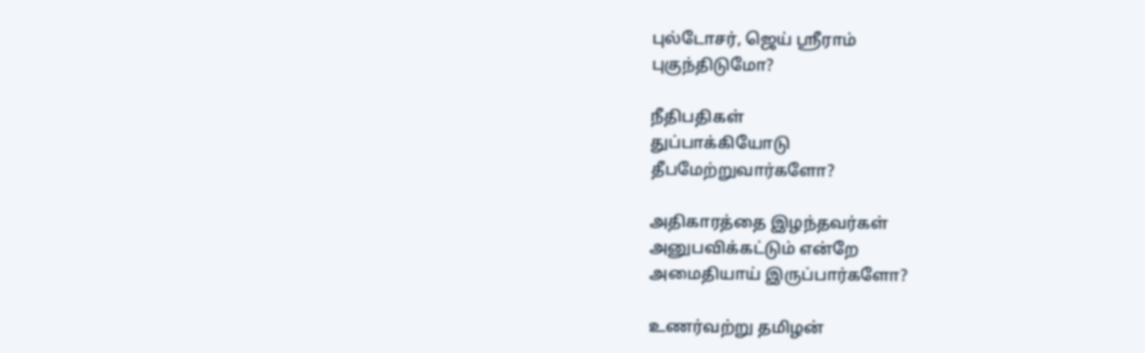புல்டோசர், ஜெய் ஸ்ரீராம்
புகுந்திடுமோ?

நீதிபதிகள்
துப்பாக்கியோடு
தீபமேற்றுவார்களோ?

அதிகாரத்தை இழந்தவர்கள்
அனுபவிக்கட்டும் என்றே
அமைதியாய் இருப்பார்களோ?

உணர்வற்று தமிழன்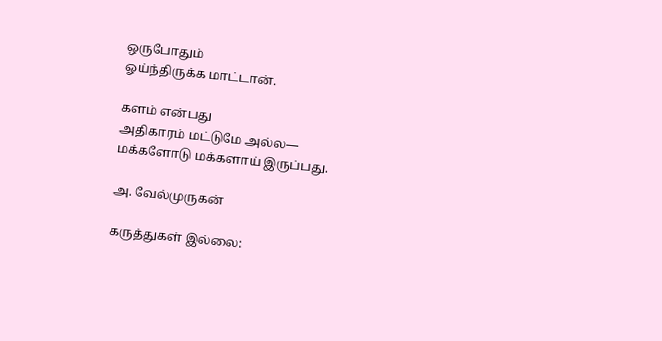ஒருபோதும்
ஓய்ந்திருக்க மாட்டான்.

களம் என்பது
அதிகாரம் மட்டுமே அல்ல—
மக்களோடு மக்களாய் இருப்பது.

அ. வேல்முருகன்

கருத்துகள் இல்லை: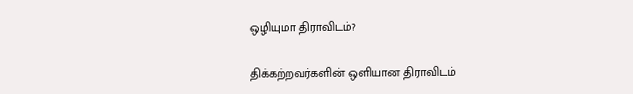ஒழியுமா திராவிடம்?

திக்கற்றவர்களின் ஒளியான திராவிடம்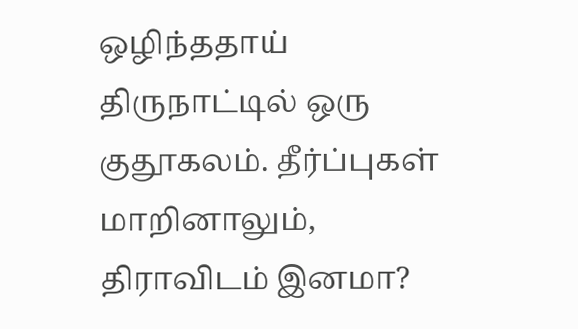ஒழிந்ததாய் திருநாட்டில் ஒரு குதூகலம். தீர்ப்புகள் மாறினாலும், திராவிடம் இனமா?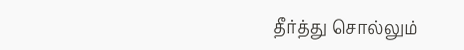தீர்த்து சொல்லும்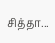சித்தா...